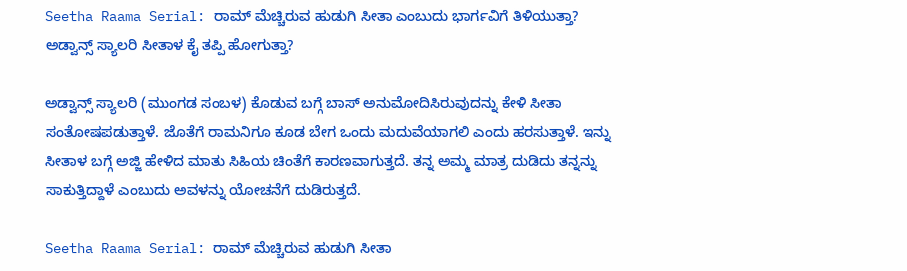Seetha Raama Serial: ರಾಮ್ ಮೆಚ್ಚಿರುವ ಹುಡುಗಿ ಸೀತಾ ಎಂಬುದು ಭಾರ್ಗವಿಗೆ ತಿಳಿಯುತ್ತಾ? ಅಡ್ವಾನ್ಸ್ ಸ್ಯಾಲರಿ ಸೀತಾಳ ಕೈ ತಪ್ಪಿ ಹೋಗುತ್ತಾ?

ಅಡ್ವಾನ್ಸ್ ಸ್ಯಾಲರಿ (ಮುಂಗಡ ಸಂಬಳ) ಕೊಡುವ ಬಗ್ಗೆ ಬಾಸ್ ಅನುಮೋದಿಸಿರುವುದನ್ನು ಕೇಳಿ ಸೀತಾ ಸಂತೋಷಪಡುತ್ತಾಳೆ. ಜೊತೆಗೆ ರಾಮನಿಗೂ ಕೂಡ ಬೇಗ ಒಂದು ಮದುವೆಯಾಗಲಿ ಎಂದು ಹರಸುತ್ತಾಳೆ. ಇನ್ನು ಸೀತಾಳ ಬಗ್ಗೆ ಅಜ್ಜಿ ಹೇಳಿದ ಮಾತು ಸಿಹಿಯ ಚಿಂತೆಗೆ ಕಾರಣವಾಗುತ್ತದೆ. ತನ್ನ ಅಮ್ಮ ಮಾತ್ರ ದುಡಿದು ತನ್ನನ್ನು ಸಾಕುತ್ತಿದ್ದಾಳೆ ಎಂಬುದು ಅವಳನ್ನು ಯೋಚನೆಗೆ ದುಡಿರುತ್ತದೆ.

Seetha Raama Serial: ರಾಮ್ ಮೆಚ್ಚಿರುವ ಹುಡುಗಿ ಸೀತಾ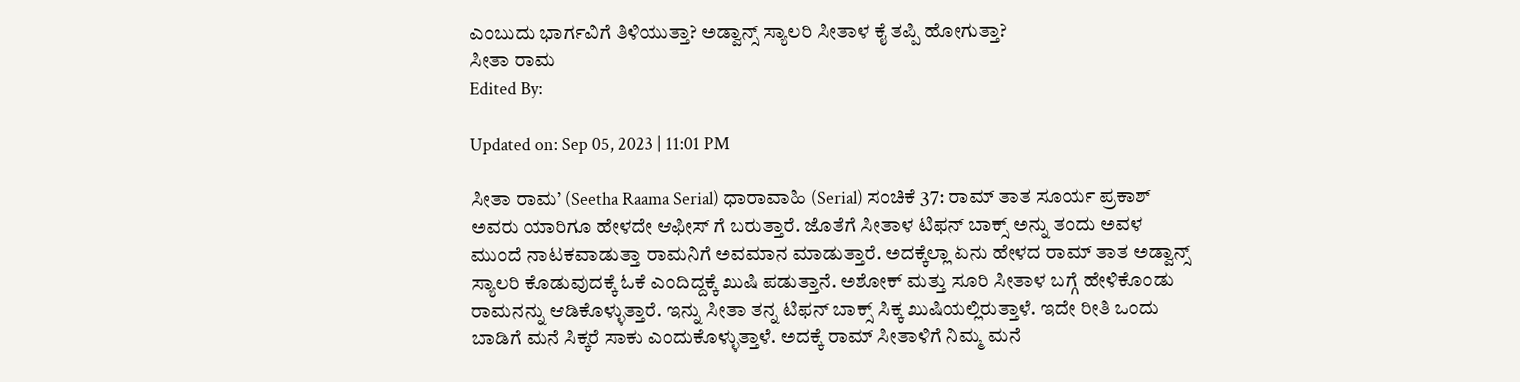ಎಂಬುದು ಭಾರ್ಗವಿಗೆ ತಿಳಿಯುತ್ತಾ? ಅಡ್ವಾನ್ಸ್ ಸ್ಯಾಲರಿ ಸೀತಾಳ ಕೈ ತಪ್ಪಿ ಹೋಗುತ್ತಾ?
ಸೀತಾ ರಾಮ
Edited By:

Updated on: Sep 05, 2023 | 11:01 PM

ಸೀತಾ ರಾಮ’ (Seetha Raama Serial) ಧಾರಾವಾಹಿ (Serial) ಸಂಚಿಕೆ 37: ರಾಮ್ ತಾತ ಸೂರ್ಯ ಪ್ರಕಾಶ್ ಅವರು ಯಾರಿಗೂ ಹೇಳದೇ ಆಫೀಸ್ ಗೆ ಬರುತ್ತಾರೆ. ಜೊತೆಗೆ ಸೀತಾಳ ಟಿಫನ್ ಬಾಕ್ಸ್ ಅನ್ನು ತಂದು ಅವಳ ಮುಂದೆ ನಾಟಕವಾಡುತ್ತಾ ರಾಮನಿಗೆ ಅವಮಾನ ಮಾಡುತ್ತಾರೆ. ಅದಕ್ಕೆಲ್ಲಾ ಏನು ಹೇಳದ ರಾಮ್ ತಾತ ಅಡ್ವಾನ್ಸ್ ಸ್ಯಾಲರಿ ಕೊಡುವುದಕ್ಕೆ ಓಕೆ ಎಂದಿದ್ದಕ್ಕೆ ಖುಷಿ ಪಡುತ್ತಾನೆ. ಅಶೋಕ್ ಮತ್ತು ಸೂರಿ ಸೀತಾಳ ಬಗ್ಗೆ ಹೇಳಿಕೊಂಡು ರಾಮನನ್ನು ಆಡಿಕೊಳ್ಳುತ್ತಾರೆ. ಇನ್ನು ಸೀತಾ ತನ್ನ ಟಿಫನ್ ಬಾಕ್ಸ್ ಸಿಕ್ಕ ಖುಷಿಯಲ್ಲಿರುತ್ತಾಳೆ. ಇದೇ ರೀತಿ ಒಂದು ಬಾಡಿಗೆ ಮನೆ ಸಿಕ್ಕರೆ ಸಾಕು ಎಂದುಕೊಳ್ಳುತ್ತಾಳೆ. ಅದಕ್ಕೆ ರಾಮ್ ಸೀತಾಳಿಗೆ ನಿಮ್ಮ ಮನೆ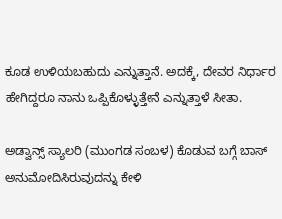ಕೂಡ ಉಳಿಯಬಹುದು ಎನ್ನುತ್ತಾನೆ. ಅದಕ್ಕೆ, ದೇವರ ನಿರ್ಧಾರ ಹೇಗಿದ್ದರೂ ನಾನು ಒಪ್ಪಿಕೊಳ್ಳುತ್ತೇನೆ ಎನ್ನುತ್ತಾಳೆ ಸೀತಾ.

ಅಡ್ವಾನ್ಸ್ ಸ್ಯಾಲರಿ (ಮುಂಗಡ ಸಂಬಳ) ಕೊಡುವ ಬಗ್ಗೆ ಬಾಸ್ ಅನುಮೋದಿಸಿರುವುದನ್ನು ಕೇಳಿ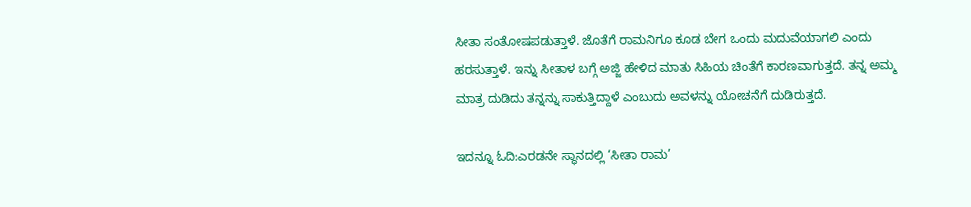ಸೀತಾ ಸಂತೋಷಪಡುತ್ತಾಳೆ. ಜೊತೆಗೆ ರಾಮನಿಗೂ ಕೂಡ ಬೇಗ ಒಂದು ಮದುವೆಯಾಗಲಿ ಎಂದು ಹರಸುತ್ತಾಳೆ. ಇನ್ನು ಸೀತಾಳ ಬಗ್ಗೆ ಅಜ್ಜಿ ಹೇಳಿದ ಮಾತು ಸಿಹಿಯ ಚಿಂತೆಗೆ ಕಾರಣವಾಗುತ್ತದೆ. ತನ್ನ ಅಮ್ಮ ಮಾತ್ರ ದುಡಿದು ತನ್ನನ್ನು ಸಾಕುತ್ತಿದ್ದಾಳೆ ಎಂಬುದು ಅವಳನ್ನು ಯೋಚನೆಗೆ ದುಡಿರುತ್ತದೆ.

ಇದನ್ನೂ ಓದಿ:ಎರಡನೇ ಸ್ಥಾನದಲ್ಲಿ ‘ಸೀತಾ ರಾಮ’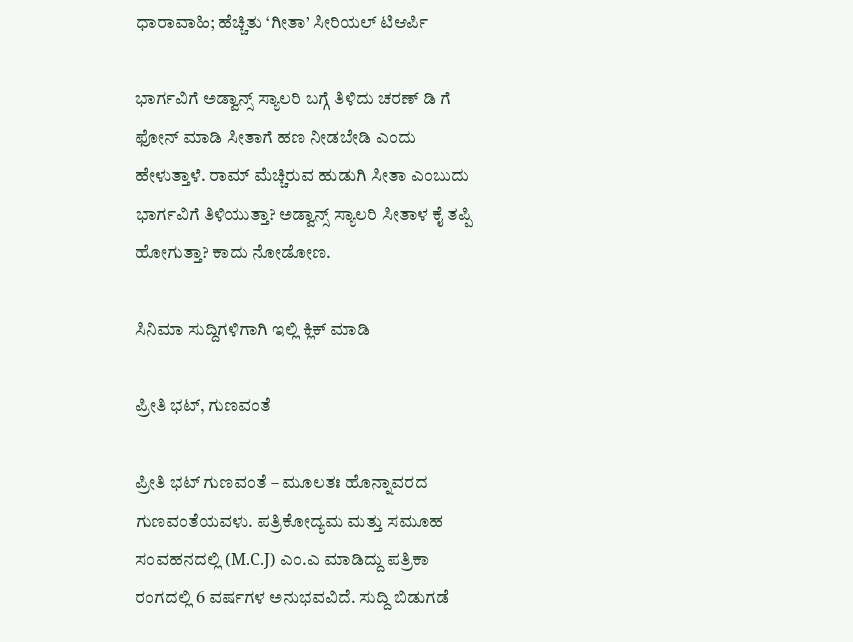ಧಾರಾವಾಹಿ; ಹೆಚ್ಚಿತು ‘ಗೀತಾ’ ಸೀರಿಯಲ್ ಟಿಆರ್ಪಿ

ಭಾರ್ಗವಿಗೆ ಅಡ್ವಾನ್ಸ್ ಸ್ಯಾಲರಿ ಬಗ್ಗೆ ತಿಳಿದು ಚರಣ್ ಡಿ ಗೆ ಫೋನ್ ಮಾಡಿ ಸೀತಾಗೆ ಹಣ ನೀಡಬೇಡಿ ಎಂದು ಹೇಳುತ್ತಾಳೆ. ರಾಮ್ ಮೆಚ್ಚಿರುವ ಹುಡುಗಿ ಸೀತಾ ಎಂಬುದು ಭಾರ್ಗವಿಗೆ ತಿಳಿಯುತ್ತಾ? ಅಡ್ವಾನ್ಸ್ ಸ್ಯಾಲರಿ ಸೀತಾಳ ಕೈ ತಪ್ಪಿ ಹೋಗುತ್ತಾ? ಕಾದು ನೋಡೋಣ.

ಸಿನಿಮಾ ಸುದ್ದಿಗಳಿಗಾಗಿ ಇಲ್ಲಿ ಕ್ಲಿಕ್ ಮಾಡಿ

ಪ್ರೀತಿ ಭಟ್, ಗುಣವಂತೆ

ಪ್ರೀತಿ ಭಟ್ ಗುಣವಂತೆ – ಮೂಲತಃ ಹೊನ್ನಾವರದ ಗುಣವಂತೆಯವಳು. ಪತ್ರಿಕೋದ್ಯಮ ಮತ್ತು ಸಮೂಹ ಸಂವಹನದಲ್ಲಿ (M.C.J) ಎಂ.ಎ ಮಾಡಿದ್ದು ಪತ್ರಿಕಾ ರಂಗದಲ್ಲಿ 6 ವರ್ಷಗಳ ಅನುಭವವಿದೆ. ಸುದ್ದಿ ಬಿಡುಗಡೆ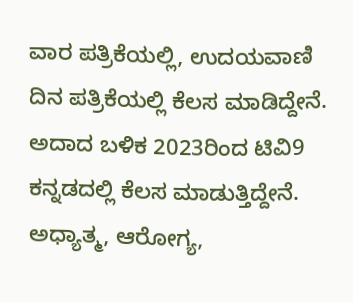ವಾರ ಪತ್ರಿಕೆಯಲ್ಲಿ, ಉದಯವಾಣಿ ದಿನ ಪತ್ರಿಕೆಯಲ್ಲಿ ಕೆಲಸ ಮಾಡಿದ್ದೇನೆ. ಅದಾದ ಬಳಿಕ 2023ರಿಂದ ಟಿವಿ9 ಕನ್ನಡದಲ್ಲಿ ಕೆಲಸ ಮಾಡುತ್ತಿದ್ದೇನೆ. ಅಧ್ಯಾತ್ಮ, ಆರೋಗ್ಯ,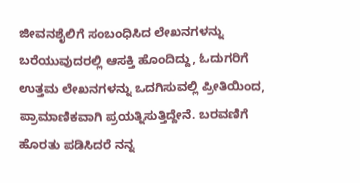ಜೀವನಶೈಲಿಗೆ ಸಂಬಂಧಿಸಿದ ಲೇಖನಗಳನ್ನು ಬರೆಯುವುದರಲ್ಲಿ ಆಸಕ್ತಿ ಹೊಂದಿದ್ದು, ಓದುಗರಿಗೆ ಉತ್ತಮ ಲೇಖನಗಳನ್ನು ಒದಗಿಸುವಲ್ಲಿ ಪ್ರೀತಿಯಿಂದ, ಪ್ರಾಮಾಣಿಕವಾಗಿ ಪ್ರಯತ್ನಿಸುತ್ತಿದ್ದೇನೆ. ಬರವಣಿಗೆ ಹೊರತು ಪಡಿಸಿದರೆ ನನ್ನ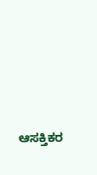ಆಸಕ್ತಿಕರ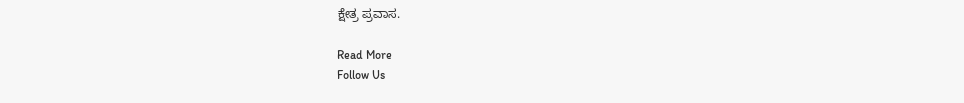ಕ್ಷೇತ್ರ ಪ್ರವಾಸ.

Read More
Follow Us